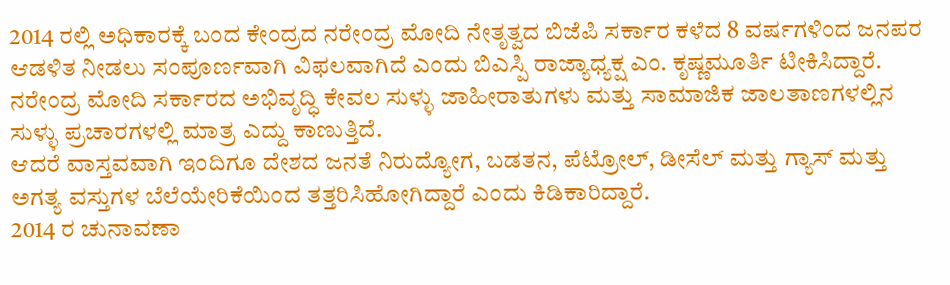2014 ರಲ್ಲಿ ಅಧಿಕಾರಕ್ಕೆ ಬಂದ ಕೇಂದ್ರದ ನರೇಂದ್ರ ಮೋದಿ ನೇತೃತ್ವದ ಬಿಜೆಪಿ ಸರ್ಕಾರ ಕಳೆದ 8 ವರ್ಷಗಳಿಂದ ಜನಪರ ಆಡಳಿತ ನೀಡಲು ಸಂಪೂರ್ಣವಾಗಿ ವಿಫಲವಾಗಿದೆ ಎಂದು ಬಿಎಸ್ಪಿ ರಾಜ್ಯಾಧ್ಯಕ್ಷ ಎಂ. ಕೃಷ್ಣಮೂರ್ತಿ ಟೀಕಿಸಿದ್ದಾರೆ. ನರೇಂದ್ರ ಮೋದಿ ಸರ್ಕಾರದ ಅಭಿವೃದ್ಧಿ ಕೇವಲ ಸುಳ್ಳು ಜಾಹೀರಾತುಗಳು ಮತ್ತು ಸಾಮಾಜಿಕ ಜಾಲತಾಣಗಳಲ್ಲಿನ ಸುಳ್ಳು ಪ್ರಚಾರಗಳಲ್ಲಿ ಮಾತ್ರ ಎದ್ದು ಕಾಣುತ್ತಿದೆ.
ಆದರೆ ವಾಸ್ತವವಾಗಿ ಇಂದಿಗೂ ದೇಶದ ಜನತೆ ನಿರುದ್ಯೋಗ, ಬಡತನ, ಪೆಟ್ರೋಲ್, ಡೀಸೆಲ್ ಮತ್ತು ಗ್ಯಾಸ್ ಮತ್ತು ಅಗತ್ಯ ವಸ್ತುಗಳ ಬೆಲೆಯೇರಿಕೆಯಿಂದ ತತ್ತರಿಸಿಹೋಗಿದ್ದಾರೆ ಎಂದು ಕಿಡಿಕಾರಿದ್ದಾರೆ.
2014 ರ ಚುನಾವಣಾ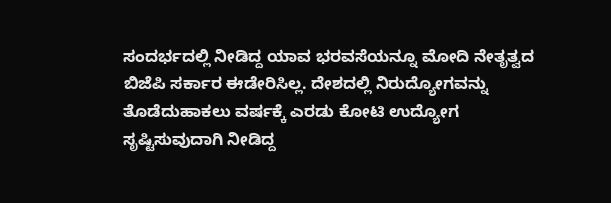ಸಂದರ್ಭದಲ್ಲಿ ನೀಡಿದ್ದ ಯಾವ ಭರವಸೆಯನ್ನೂ ಮೋದಿ ನೇತೃತ್ವದ ಬಿಜೆಪಿ ಸರ್ಕಾರ ಈಡೇರಿಸಿಲ್ಲ. ದೇಶದಲ್ಲಿ ನಿರುದ್ಯೋಗವನ್ನು ತೊಡೆದುಹಾಕಲು ವರ್ಷಕ್ಕೆ ಎರಡು ಕೋಟಿ ಉದ್ಯೋಗ ಸೃಷ್ಟಿಸುವುದಾಗಿ ನೀಡಿದ್ದ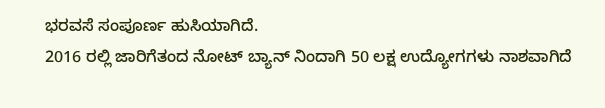ಭರವಸೆ ಸಂಪೂರ್ಣ ಹುಸಿಯಾಗಿದೆ.
2016 ರಲ್ಲಿ ಜಾರಿಗೆತಂದ ನೋಟ್ ಬ್ಯಾನ್ ನಿಂದಾಗಿ 50 ಲಕ್ಷ ಉದ್ಯೋಗಗಳು ನಾಶವಾಗಿದೆ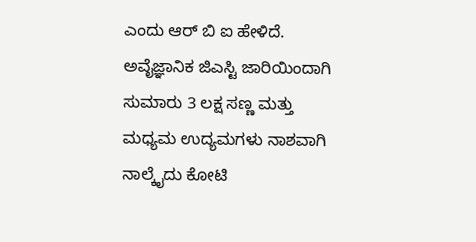ಎಂದು ಆರ್ ಬಿ ಐ ಹೇಳಿದೆ.
ಅವೈಜ್ಞಾನಿಕ ಜಿಎಸ್ಟಿ ಜಾರಿಯಿಂದಾಗಿ ಸುಮಾರು 3 ಲಕ್ಷ ಸಣ್ಣ ಮತ್ತು ಮಧ್ಯಮ ಉದ್ಯಮಗಳು ನಾಶವಾಗಿ ನಾಲ್ಕೈದು ಕೋಟಿ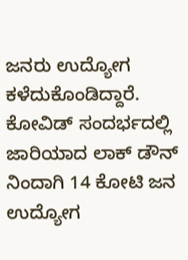ಜನರು ಉದ್ಯೋಗ ಕಳೆದುಕೊಂಡಿದ್ದಾರೆ.
ಕೋವಿಡ್ ಸಂದರ್ಭದಲ್ಲಿ ಜಾರಿಯಾದ ಲಾಕ್ ಡೌನ್ ನಿಂದಾಗಿ 14 ಕೋಟಿ ಜನ ಉದ್ಯೋಗ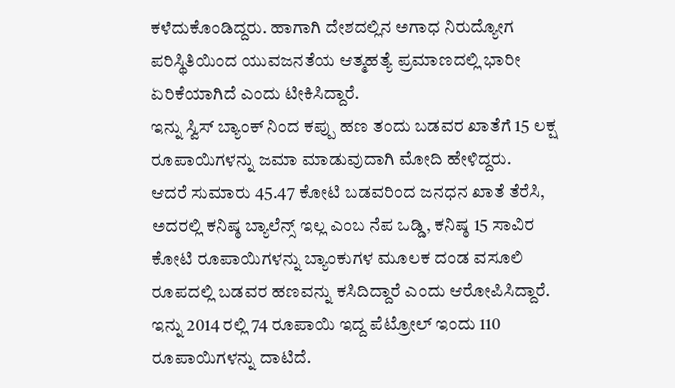ಕಳೆದುಕೊಂಡಿದ್ದರು. ಹಾಗಾಗಿ ದೇಶದಲ್ಲಿನ ಅಗಾಧ ನಿರುದ್ಯೋಗ ಪರಿಸ್ಥಿತಿಯಿಂದ ಯುವಜನತೆಯ ಆತ್ಮಹತ್ಯೆ ಪ್ರಮಾಣದಲ್ಲಿ ಭಾರೀ ಏರಿಕೆಯಾಗಿದೆ ಎಂದು ಟೀಕಿಸಿದ್ದಾರೆ.
ಇನ್ನು ಸ್ವಿಸ್ ಬ್ಯಾಂಕ್ ನಿಂದ ಕಪ್ಪು ಹಣ ತಂದು ಬಡವರ ಖಾತೆಗೆ 15 ಲಕ್ಷ ರೂಪಾಯಿಗಳನ್ನು ಜಮಾ ಮಾಡುವುದಾಗಿ ಮೋದಿ ಹೇಳಿದ್ದರು.
ಆದರೆ ಸುಮಾರು 45.47 ಕೋಟಿ ಬಡವರಿಂದ ಜನಧನ ಖಾತೆ ತೆರೆಸಿ, ಅದರಲ್ಲಿ ಕನಿಷ್ಠ ಬ್ಯಾಲೆನ್ಸ್ ಇಲ್ಲ ಎಂಬ ನೆಪ ಒಡ್ಡಿ, ಕನಿಷ್ಠ 15 ಸಾವಿರ ಕೋಟಿ ರೂಪಾಯಿಗಳನ್ನು ಬ್ಯಾಂಕುಗಳ ಮೂಲಕ ದಂಡ ವಸೂಲಿ ರೂಪದಲ್ಲಿ ಬಡವರ ಹಣವನ್ನು ಕಸಿದಿದ್ದಾರೆ ಎಂದು ಆರೋಪಿಸಿದ್ದಾರೆ.
ಇನ್ನು 2014 ರಲ್ಲಿ 74 ರೂಪಾಯಿ ಇದ್ದ ಪೆಟ್ರೋಲ್ ಇಂದು 110 ರೂಪಾಯಿಗಳನ್ನು ದಾಟಿದೆ.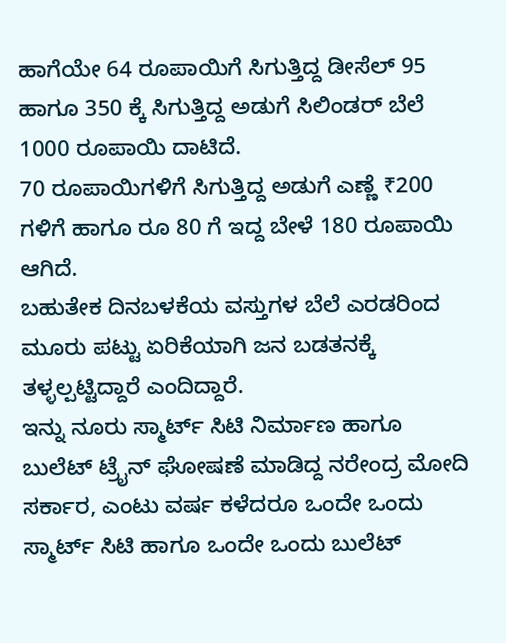ಹಾಗೆಯೇ 64 ರೂಪಾಯಿಗೆ ಸಿಗುತ್ತಿದ್ದ ಡೀಸೆಲ್ 95 ಹಾಗೂ 350 ಕ್ಕೆ ಸಿಗುತ್ತಿದ್ದ ಅಡುಗೆ ಸಿಲಿಂಡರ್ ಬೆಲೆ 1000 ರೂಪಾಯಿ ದಾಟಿದೆ.
70 ರೂಪಾಯಿಗಳಿಗೆ ಸಿಗುತ್ತಿದ್ದ ಅಡುಗೆ ಎಣ್ಣೆ ₹200 ಗಳಿಗೆ ಹಾಗೂ ರೂ 80 ಗೆ ಇದ್ದ ಬೇಳೆ 180 ರೂಪಾಯಿ ಆಗಿದೆ.
ಬಹುತೇಕ ದಿನಬಳಕೆಯ ವಸ್ತುಗಳ ಬೆಲೆ ಎರಡರಿಂದ ಮೂರು ಪಟ್ಟು ಏರಿಕೆಯಾಗಿ ಜನ ಬಡತನಕ್ಕೆ ತಳ್ಳಲ್ಪಟ್ಟಿದ್ದಾರೆ ಎಂದಿದ್ದಾರೆ.
ಇನ್ನು ನೂರು ಸ್ಮಾರ್ಟ್ ಸಿಟಿ ನಿರ್ಮಾಣ ಹಾಗೂ ಬುಲೆಟ್ ಟ್ರೈನ್ ಘೋಷಣೆ ಮಾಡಿದ್ದ ನರೇಂದ್ರ ಮೋದಿ ಸರ್ಕಾರ, ಎಂಟು ವರ್ಷ ಕಳೆದರೂ ಒಂದೇ ಒಂದು ಸ್ಮಾರ್ಟ್ ಸಿಟಿ ಹಾಗೂ ಒಂದೇ ಒಂದು ಬುಲೆಟ್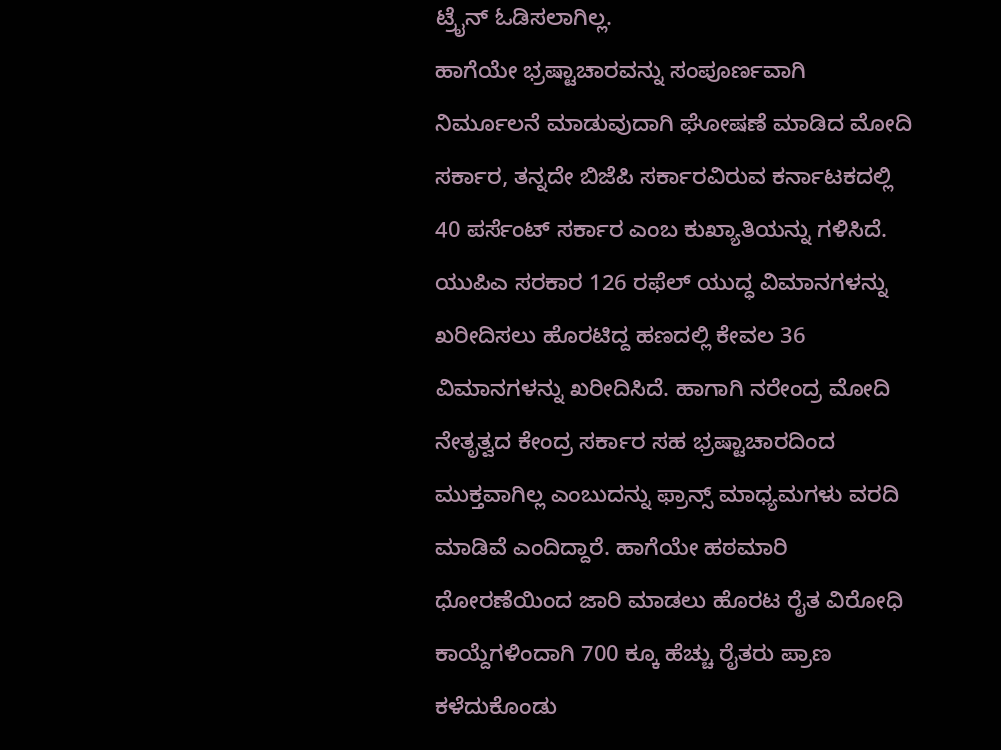ಟ್ರೈನ್ ಓಡಿಸಲಾಗಿಲ್ಲ.
ಹಾಗೆಯೇ ಭ್ರಷ್ಟಾಚಾರವನ್ನು ಸಂಪೂರ್ಣವಾಗಿ ನಿರ್ಮೂಲನೆ ಮಾಡುವುದಾಗಿ ಘೋಷಣೆ ಮಾಡಿದ ಮೋದಿ ಸರ್ಕಾರ, ತನ್ನದೇ ಬಿಜೆಪಿ ಸರ್ಕಾರವಿರುವ ಕರ್ನಾಟಕದಲ್ಲಿ 40 ಪರ್ಸೆಂಟ್ ಸರ್ಕಾರ ಎಂಬ ಕುಖ್ಯಾತಿಯನ್ನು ಗಳಿಸಿದೆ.
ಯುಪಿಎ ಸರಕಾರ 126 ರಫೆಲ್ ಯುದ್ಧ ವಿಮಾನಗಳನ್ನು ಖರೀದಿಸಲು ಹೊರಟಿದ್ದ ಹಣದಲ್ಲಿ ಕೇವಲ 36 ವಿಮಾನಗಳನ್ನು ಖರೀದಿಸಿದೆ. ಹಾಗಾಗಿ ನರೇಂದ್ರ ಮೋದಿ ನೇತೃತ್ವದ ಕೇಂದ್ರ ಸರ್ಕಾರ ಸಹ ಭ್ರಷ್ಟಾಚಾರದಿಂದ ಮುಕ್ತವಾಗಿಲ್ಲ ಎಂಬುದನ್ನು ಫ್ರಾನ್ಸ್ ಮಾಧ್ಯಮಗಳು ವರದಿ ಮಾಡಿವೆ ಎಂದಿದ್ದಾರೆ. ಹಾಗೆಯೇ ಹಠಮಾರಿ ಧೋರಣೆಯಿಂದ ಜಾರಿ ಮಾಡಲು ಹೊರಟ ರೈತ ವಿರೋಧಿ ಕಾಯ್ದೆಗಳಿಂದಾಗಿ 700 ಕ್ಕೂ ಹೆಚ್ಚು ರೈತರು ಪ್ರಾಣ ಕಳೆದುಕೊಂಡು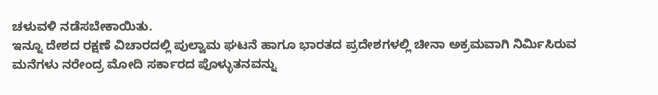ಚಳುವಳಿ ನಡೆಸಬೇಕಾಯಿತು.
ಇನ್ನೂ ದೇಶದ ರಕ್ಷಣೆ ವಿಚಾರದಲ್ಲಿ ಪುಲ್ವಾಮ ಘಟನೆ ಹಾಗೂ ಭಾರತದ ಪ್ರದೇಶಗಳಲ್ಲಿ ಚೀನಾ ಅಕ್ರಮವಾಗಿ ನಿರ್ಮಿಸಿರುವ ಮನೆಗಳು ನರೇಂದ್ರ ಮೋದಿ ಸರ್ಕಾರದ ಪೊಳ್ಳುತನವನ್ನು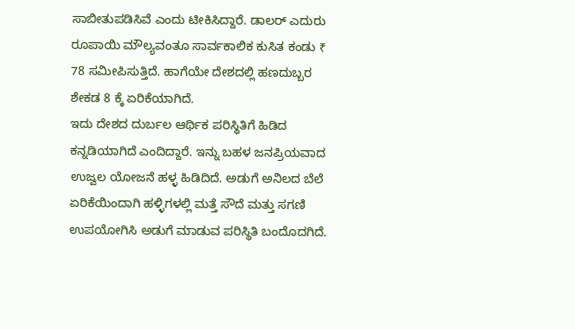ಸಾಬೀತುಪಡಿಸಿವೆ ಎಂದು ಟೀಕಿಸಿದ್ದಾರೆ. ಡಾಲರ್ ಎದುರು ರೂಪಾಯಿ ಮೌಲ್ಯವಂತೂ ಸಾರ್ವಕಾಲಿಕ ಕುಸಿತ ಕಂಡು ₹ 78 ಸಮೀಪಿಸುತ್ತಿದೆ. ಹಾಗೆಯೇ ದೇಶದಲ್ಲಿ ಹಣದುಬ್ಬರ ಶೇಕಡ 8 ಕ್ಕೆ ಏರಿಕೆಯಾಗಿದೆ.
ಇದು ದೇಶದ ದುರ್ಬಲ ಆರ್ಥಿಕ ಪರಿಸ್ಥಿತಿಗೆ ಹಿಡಿದ ಕನ್ನಡಿಯಾಗಿದೆ ಎಂದಿದ್ದಾರೆ. ಇನ್ನು ಬಹಳ ಜನಪ್ರಿಯವಾದ ಉಜ್ವಲ ಯೋಜನೆ ಹಳ್ಳ ಹಿಡಿದಿದೆ. ಅಡುಗೆ ಅನಿಲದ ಬೆಲೆ ಏರಿಕೆಯಿಂದಾಗಿ ಹಳ್ಳಿಗಳಲ್ಲಿ ಮತ್ತೆ ಸೌದೆ ಮತ್ತು ಸಗಣಿ ಉಪಯೋಗಿಸಿ ಅಡುಗೆ ಮಾಡುವ ಪರಿಸ್ಥಿತಿ ಬಂದೊದಗಿದೆ.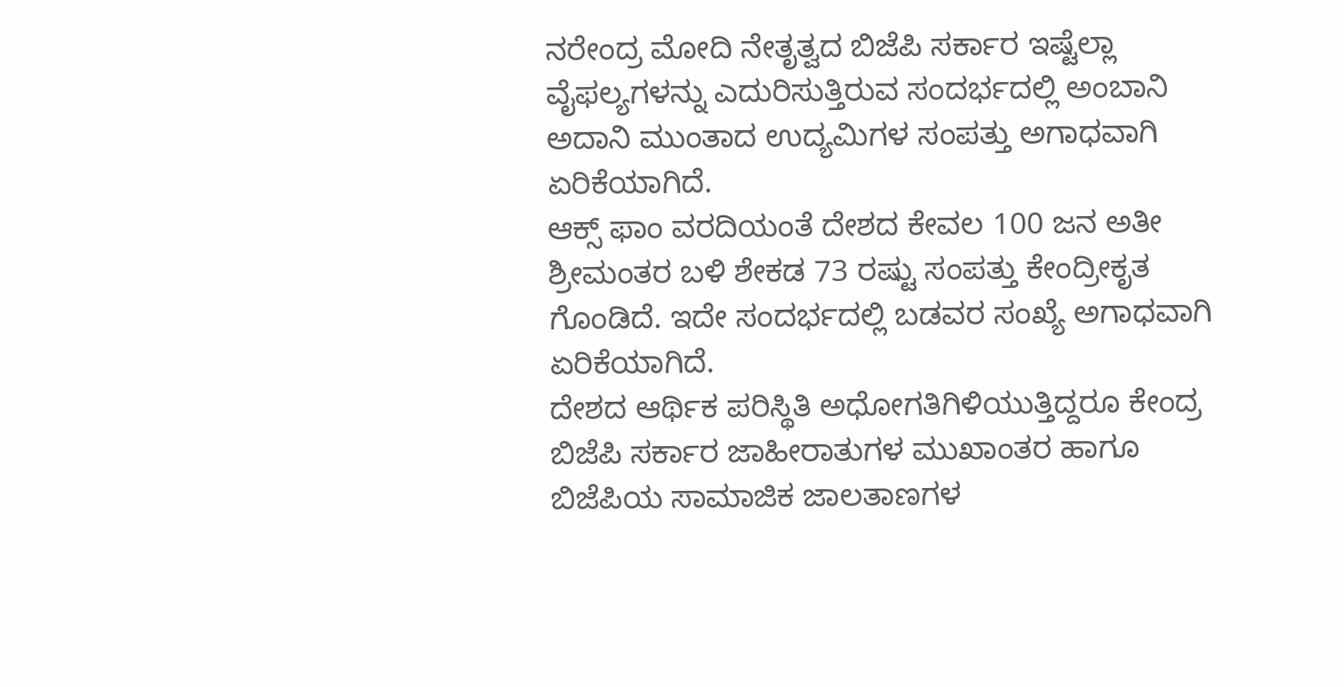ನರೇಂದ್ರ ಮೋದಿ ನೇತೃತ್ವದ ಬಿಜೆಪಿ ಸರ್ಕಾರ ಇಷ್ಟೆಲ್ಲಾ ವೈಫಲ್ಯಗಳನ್ನು ಎದುರಿಸುತ್ತಿರುವ ಸಂದರ್ಭದಲ್ಲಿ ಅಂಬಾನಿ ಅದಾನಿ ಮುಂತಾದ ಉದ್ಯಮಿಗಳ ಸಂಪತ್ತು ಅಗಾಧವಾಗಿ ಏರಿಕೆಯಾಗಿದೆ.
ಆಕ್ಸ್ ಫಾಂ ವರದಿಯಂತೆ ದೇಶದ ಕೇವಲ 100 ಜನ ಅತೀ ಶ್ರೀಮಂತರ ಬಳಿ ಶೇಕಡ 73 ರಷ್ಟು ಸಂಪತ್ತು ಕೇಂದ್ರೀಕೃತ ಗೊಂಡಿದೆ. ಇದೇ ಸಂದರ್ಭದಲ್ಲಿ ಬಡವರ ಸಂಖ್ಯೆ ಅಗಾಧವಾಗಿ ಏರಿಕೆಯಾಗಿದೆ.
ದೇಶದ ಆರ್ಥಿಕ ಪರಿಸ್ಥಿತಿ ಅಧೋಗತಿಗಿಳಿಯುತ್ತಿದ್ದರೂ ಕೇಂದ್ರ ಬಿಜೆಪಿ ಸರ್ಕಾರ ಜಾಹೀರಾತುಗಳ ಮುಖಾಂತರ ಹಾಗೂ ಬಿಜೆಪಿಯ ಸಾಮಾಜಿಕ ಜಾಲತಾಣಗಳ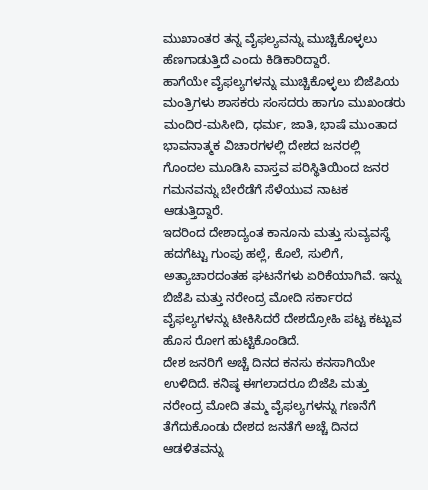ಮುಖಾಂತರ ತನ್ನ ವೈಫಲ್ಯವನ್ನು ಮುಚ್ಚಿಕೊಳ್ಳಲು ಹೆಣಗಾಡುತ್ತಿದೆ ಎಂದು ಕಿಡಿಕಾರಿದ್ದಾರೆ.
ಹಾಗೆಯೇ ವೈಫಲ್ಯಗಳನ್ನು ಮುಚ್ಚಿಕೊಳ್ಳಲು ಬಿಜೆಪಿಯ ಮಂತ್ರಿಗಳು ಶಾಸಕರು ಸಂಸದರು ಹಾಗೂ ಮುಖಂಡರು ಮಂದಿರ-ಮಸೀದಿ, ಧರ್ಮ, ಜಾತಿ, ಭಾಷೆ ಮುಂತಾದ ಭಾವನಾತ್ಮಕ ವಿಚಾರಗಳಲ್ಲಿ ದೇಶದ ಜನರಲ್ಲಿ ಗೊಂದಲ ಮೂಡಿಸಿ ವಾಸ್ತವ ಪರಿಸ್ಥಿತಿಯಿಂದ ಜನರ ಗಮನವನ್ನು ಬೇರೆಡೆಗೆ ಸೆಳೆಯುವ ನಾಟಕ ಆಡುತ್ತಿದ್ದಾರೆ.
ಇದರಿಂದ ದೇಶಾದ್ಯಂತ ಕಾನೂನು ಮತ್ತು ಸುವ್ಯವಸ್ಥೆ ಹದಗೆಟ್ಟು ಗುಂಪು ಹಲ್ಲೆ, ಕೊಲೆ, ಸುಲಿಗೆ, ಅತ್ಯಾಚಾರದಂತಹ ಘಟನೆಗಳು ಏರಿಕೆಯಾಗಿವೆ. ಇನ್ನು ಬಿಜೆಪಿ ಮತ್ತು ನರೇಂದ್ರ ಮೋದಿ ಸರ್ಕಾರದ ವೈಫಲ್ಯಗಳನ್ನು ಟೀಕಿಸಿದರೆ ದೇಶದ್ರೋಹಿ ಪಟ್ಟ ಕಟ್ಟುವ ಹೊಸ ರೋಗ ಹುಟ್ಟಿಕೊಂಡಿದೆ.
ದೇಶ ಜನರಿಗೆ ಅಚ್ಚೆ ದಿನದ ಕನಸು ಕನಸಾಗಿಯೇ ಉಳಿದಿದೆ. ಕನಿಷ್ಠ ಈಗಲಾದರೂ ಬಿಜೆಪಿ ಮತ್ತು ನರೇಂದ್ರ ಮೋದಿ ತಮ್ಮ ವೈಫಲ್ಯಗಳನ್ನು ಗಣನೆಗೆ ತೆಗೆದುಕೊಂಡು ದೇಶದ ಜನತೆಗೆ ಅಚ್ಚೆ ದಿನದ ಆಡಳಿತವನ್ನು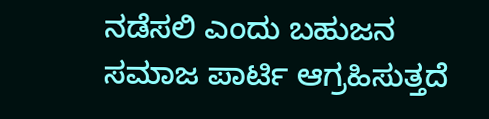ನಡೆಸಲಿ ಎಂದು ಬಹುಜನ ಸಮಾಜ ಪಾರ್ಟಿ ಆಗ್ರಹಿಸುತ್ತದೆ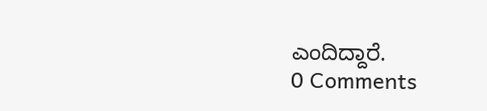ಎಂದಿದ್ದಾರೆ.
0 Comments